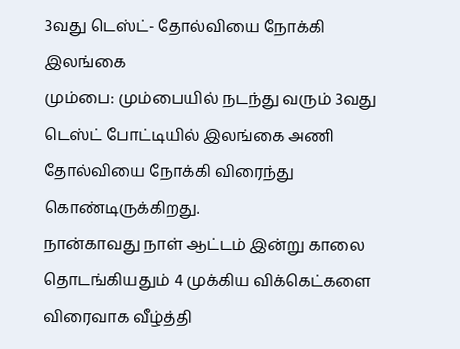3வது டெஸ்ட்- தோல்வியை நோக்கி இலங்கை
மும்பை: மும்பையில் நடந்து வரும் 3வது டெஸ்ட் போட்டியில் இலங்கை அணி தோல்வியை நோக்கி விரைந்து கொண்டிருக்கிறது.
நான்காவது நாள் ஆட்டம் இன்று காலை தொடங்கியதும் 4 முக்கிய விக்கெட்களை விரைவாக வீழ்த்தி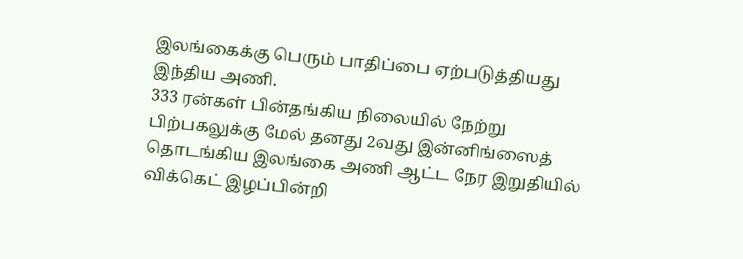இலங்கைக்கு பெரும் பாதிப்பை ஏற்படுத்தியது இந்திய அணி.
333 ரன்கள் பின்தங்கிய நிலையில் நேற்று பிற்பகலுக்கு மேல் தனது 2வது இன்னிங்ஸைத் தொடங்கிய இலங்கை அணி ஆட்ட நேர இறுதியில் விக்கெட் இழப்பின்றி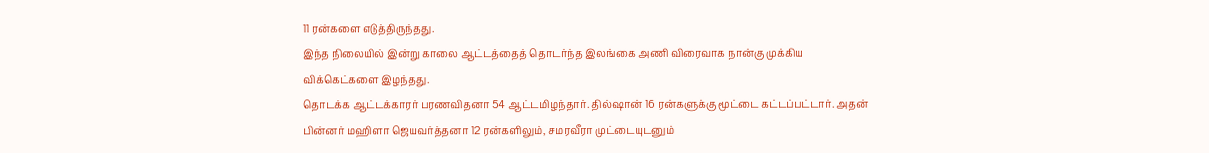11 ரன்களை எடுத்திருந்தது.
இந்த நிலையில் இன்று காலை ஆட்டத்தைத் தொடர்ந்த இலங்கை அணி விரைவாக நான்கு முக்கிய விக்கெட்களை இழந்தது.
தொடக்க ஆட்டக்காரர் பரணவிதனா 54 ஆட்டமிழந்தார். தில்ஷான் 16 ரன்களுக்கு மூட்டை கட்டப்பட்டார். அதன் பின்னர் மஹிளா ஜெயவர்த்தனா 12 ரன்களிலும், சமரவீரா முட்டையுடனும்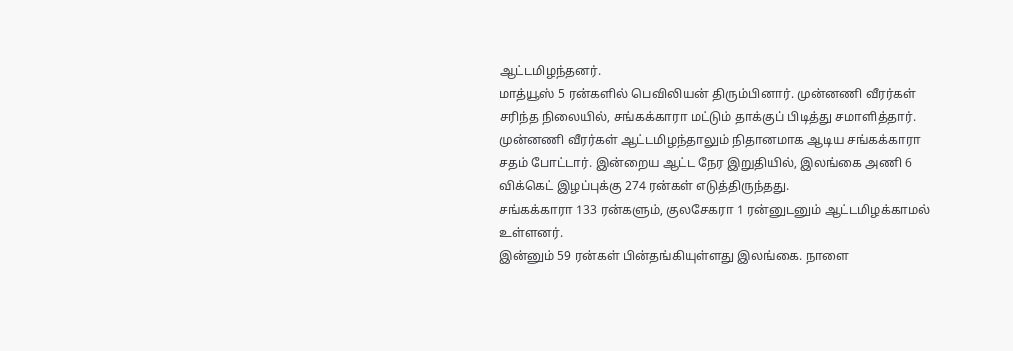ஆட்டமிழந்தனர்.
மாத்யூஸ் 5 ரன்களில் பெவிலியன் திரும்பினார். முன்னணி வீரர்கள் சரிந்த நிலையில், சங்கக்காரா மட்டும் தாக்குப் பிடித்து சமாளித்தார்.
முன்னணி வீரர்கள் ஆட்டமிழந்தாலும் நிதானமாக ஆடிய சங்கக்காரா சதம் போட்டார். இன்றைய ஆட்ட நேர இறுதியில், இலங்கை அணி 6 விக்கெட் இழப்புக்கு 274 ரன்கள் எடுத்திருந்தது.
சங்கக்காரா 133 ரன்களும், குலசேகரா 1 ரன்னுடனும் ஆட்டமிழக்காமல் உள்ளனர்.
இன்னும் 59 ரன்கள் பின்தங்கியுள்ளது இலங்கை. நாளை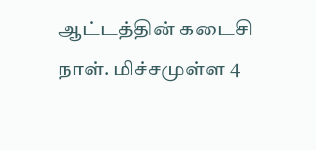ஆட்டத்தின் கடைசி நாள். மிச்சமுள்ள 4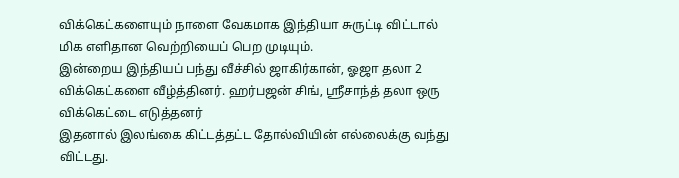விக்கெட்களையும் நாளை வேகமாக இந்தியா சுருட்டி விட்டால் மிக எளிதான வெற்றியைப் பெற முடியும்.
இன்றைய இந்தியப் பந்து வீச்சில் ஜாகிர்கான், ஓஜா தலா 2 விக்கெட்களை வீழ்த்தினர். ஹர்பஜன் சிங், ஸ்ரீசாந்த் தலா ஒரு விக்கெட்டை எடுத்தனர்
இதனால் இலங்கை கிட்டத்தட்ட தோல்வியின் எல்லைக்கு வந்து விட்டது.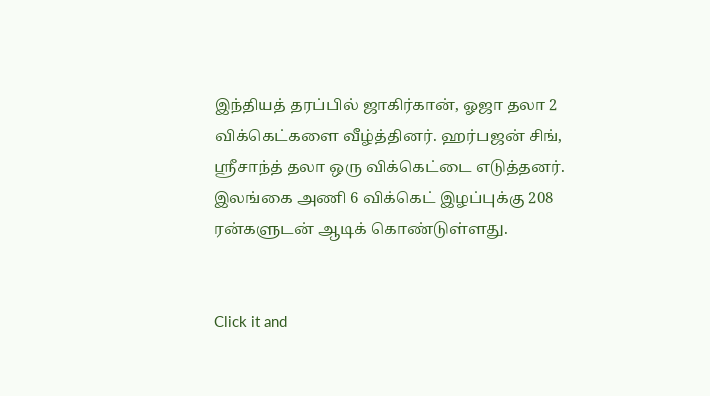இந்தியத் தரப்பில் ஜாகிர்கான், ஓஜா தலா 2 விக்கெட்களை வீழ்த்தினர். ஹர்பஜன் சிங், ஸ்ரீசாந்த் தலா ஒரு விக்கெட்டை எடுத்தனர். இலங்கை அணி 6 விக்கெட் இழப்புக்கு 208 ரன்களுடன் ஆடிக் கொண்டுள்ளது.


Click it and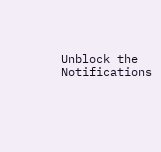Unblock the Notifications